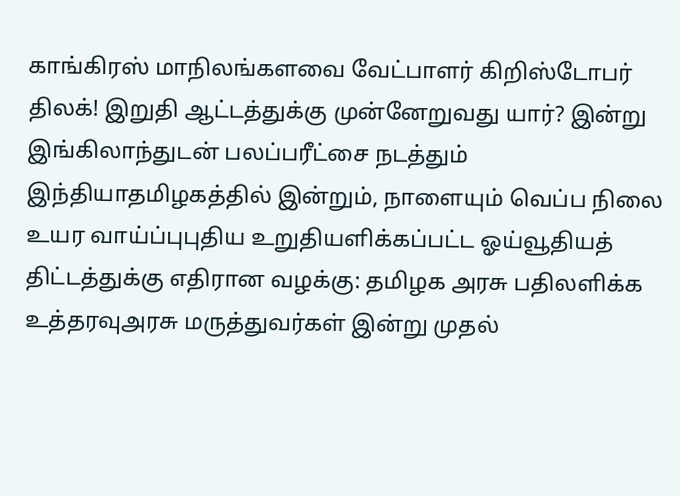காங்கிரஸ் மாநிலங்களவை வேட்பாளர் கிறிஸ்டோபர் திலக்! இறுதி ஆட்டத்துக்கு முன்னேறுவது யார்? இன்று இங்கிலாந்துடன் பலப்பரீட்சை நடத்தும் இந்தியாதமிழகத்தில் இன்றும், நாளையும் வெப்ப நிலை உயர வாய்ப்புபுதிய உறுதியளிக்கப்பட்ட ஓய்வூதியத் திட்டத்துக்கு எதிரான வழக்கு: தமிழக அரசு பதிலளிக்க உத்தரவுஅரசு மருத்துவர்கள் இன்று முதல்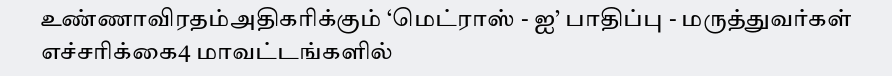உண்ணாவிரதம்அதிகரிக்கும் ‘மெட்ராஸ் - ஐ’ பாதிப்பு - மருத்துவர்கள் எச்சரிக்கை4 மாவட்டங்களில்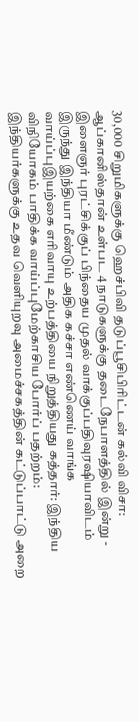30,000 சிறுமிகளுக்கு ஹெச்பிவி தடுப்பூசிபிரிட்டன் கல்வி விசா: ஆப்கானிஸ்தான் உள்பட 4 நாடுகளுக்கு தடைநேபாளத்தில் இன்று - இளைஞர் புரட்சிக்குப் பிந்தைய முதல் வாக்குப்பதிவுரஷியாவிடம் இருந்து இந்தியா மீண்டும் அதிக கச்சா எண்ணெய் வாங்க வாய்ப்புஇயற்கை எரிவாயு உற்பத்தியை நிறுத்தியது கத்தார்: இந்திய விநியோகம் பாதிக்க வாய்ப்புமேற்காசிய போர்ப் பதற்றம்: இந்தியர்களுக்கு உதவ வெளியுறவு அமைச்சகத்தின் கட்டுப்பாட்டு அறை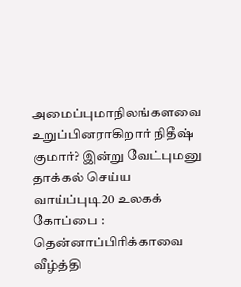அமைப்புமாநிலங்களவை உறுப்பினராகிறார் நிதீஷ் குமார்? இன்று வேட்புமனு தாக்கல் செய்ய வாய்ப்புடி20 உலகக் கோப்பை : தென்னாப்பிரிக்காவை வீழ்த்தி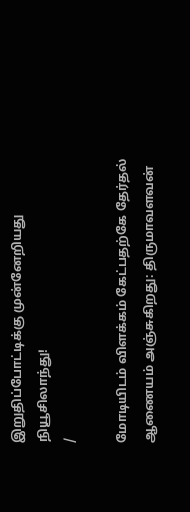இறுதிப்போட்டிக்கு முன்னேறியது நியூசிலாந்து!
/

மோடியிடம் விளக்கம் கேட்பதற்கே தேர்தல் ஆணையம் அஞ்சுகிறது: திருமாவளவன்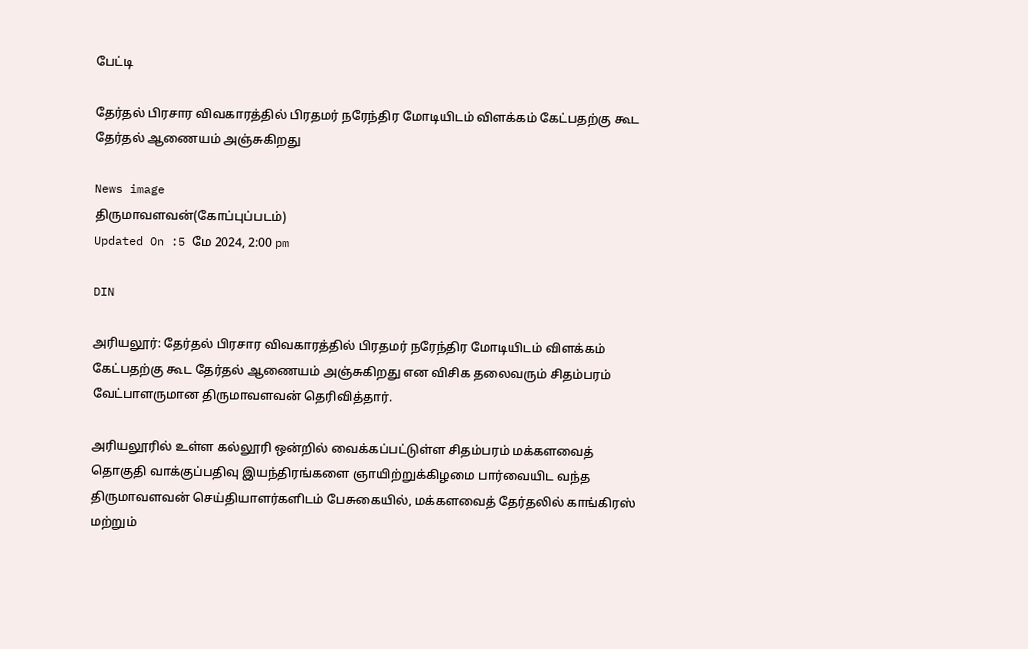பேட்டி

தேர்தல் பிரசார விவகாரத்தில் பிரதமர் நரேந்திர மோடியிடம் விளக்கம் கேட்பதற்கு கூட தேர்தல் ஆணையம் அஞ்சுகிறது

News image
திருமாவளவன்(கோப்புப்படம்)
Updated On :5 மே 2024, 2:00 pm

DIN

அரியலூர்: தேர்தல் பிரசார விவகாரத்தில் பிரதமர் நரேந்திர மோடியிடம் விளக்கம் கேட்பதற்கு கூட தேர்தல் ஆணையம் அஞ்சுகிறது என விசிக தலைவரும் சிதம்பரம் வேட்பாளருமான திருமாவளவன் தெரிவித்தார்.

அரியலூரில் உள்ள கல்லூரி ஒன்றில் வைக்கப்பட்டுள்ள சிதம்பரம் மக்களவைத் தொகுதி வாக்குப்பதிவு இயந்திரங்களை ஞாயிற்றுக்கிழமை பார்வையிட வந்த திருமாவளவன் செய்தியாளர்களிடம் பேசுகையில், மக்களவைத் தேர்தலில் காங்கிரஸ் மற்றும்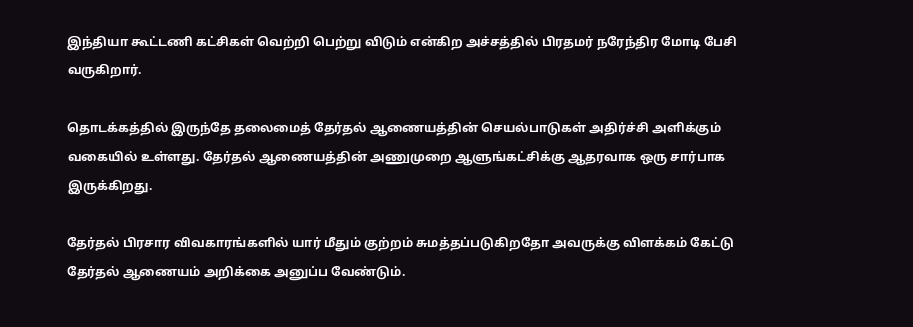இந்தியா கூட்டணி கட்சிகள் வெற்றி பெற்று விடும் என்கிற அச்சத்தில் பிரதமர் நரேந்திர மோடி பேசி வருகிறார்.

தொடக்கத்தில் இருந்தே தலைமைத் தேர்தல் ஆணையத்தின் செயல்பாடுகள் அதிர்ச்சி அளிக்கும் வகையில் உள்ளது. தேர்தல் ஆணையத்தின் அணுமுறை ஆளுங்கட்சிக்கு ஆதரவாக ஒரு சார்பாக இருக்கிறது.

தேர்தல் பிரசார விவகாரங்களில் யார் மீதும் குற்றம் சுமத்தப்படுகிறதோ அவருக்கு விளக்கம் கேட்டு தேர்தல் ஆணையம் அறிக்கை அனுப்ப வேண்டும்.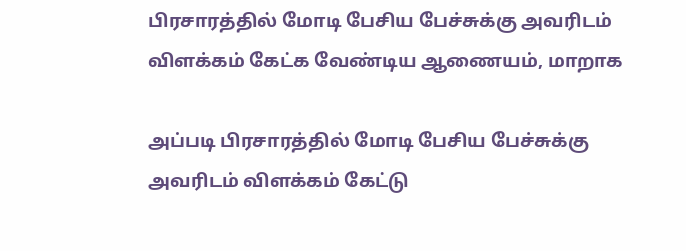பிரசாரத்தில் மோடி பேசிய பேச்சுக்கு அவரிடம் விளக்கம் கேட்க வேண்டிய ஆணையம், மாறாக

அப்படி பிரசாரத்தில் மோடி பேசிய பேச்சுக்கு அவரிடம் விளக்கம் கேட்டு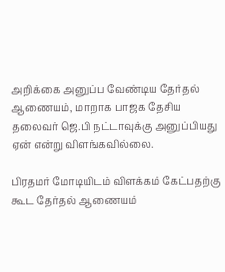அறிக்கை அனுப்ப வேண்டிய தேர்தல் ஆணையம், மாறாக பாஜக தேசிய தலைவர் ஜெ.பி நட்டாவுக்கு அனுப்பியது ஏன் என்று விளங்கவில்லை.

பிரதமர் மோடியிடம் விளக்கம் கேட்பதற்கு கூட தேர்தல் ஆணையம்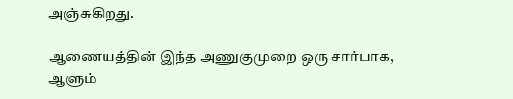அஞ்சுகிறது.

ஆணையத்தின் இந்த அணுகுமுறை ஒரு சார்பாக, ஆளும்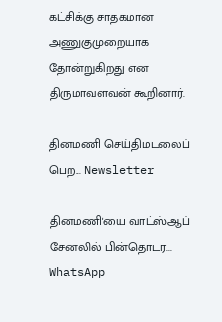கட்சிக்கு சாதகமான அணுகுமுறையாக தோன்றுகிறது என திருமாவளவன் கூறினார்.

தினமணி செய்திமடலைப் பெற... Newsletter

தினமணி'யை வாட்ஸ்ஆப் சேனலில் பின்தொடர... WhatsApp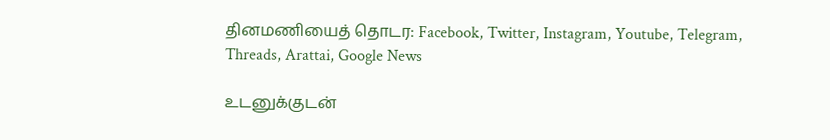தினமணியைத் தொடர: Facebook, Twitter, Instagram, Youtube, Telegram, Threads, Arattai, Google News

உடனுக்குடன்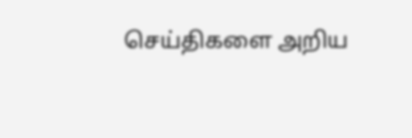செய்திகளை அறிய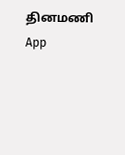தினமணி App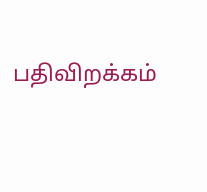பதிவிறக்கம்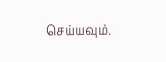செய்யவும்.